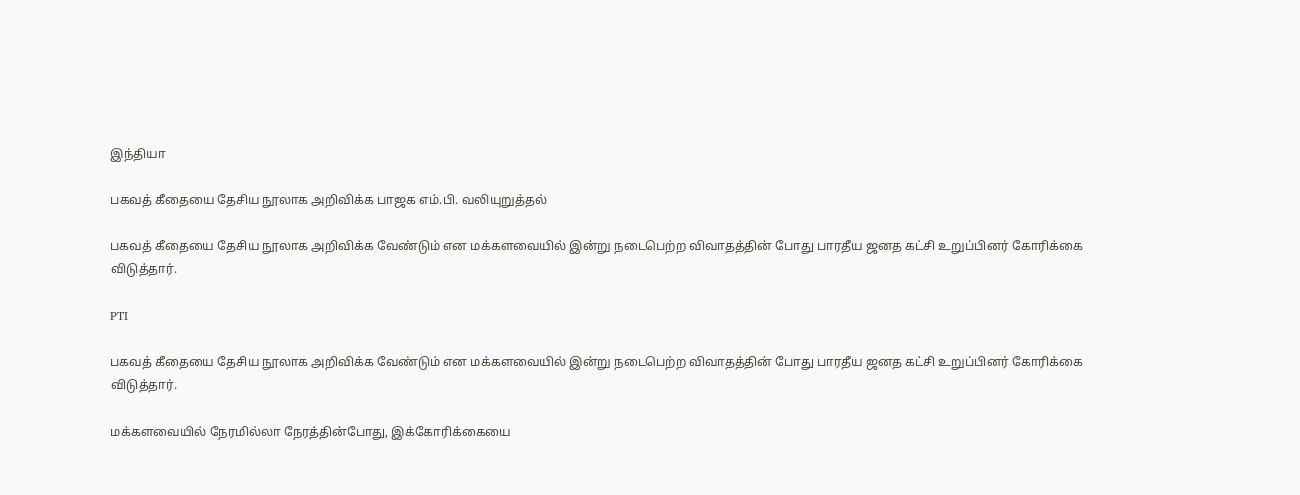இந்தியா

பகவத் கீதையை தேசிய நூலாக அறிவிக்க பாஜக எம்.பி. வலியுறுத்தல்

பகவத் கீதையை தேசிய நூலாக அறிவிக்க வேண்டும் என மக்களவையில் இன்று நடைபெற்ற விவாதத்தின் போது பாரதீய ஜனத கட்சி உறுப்பினர் கோரிக்கை விடுத்தார்.

PTI

பகவத் கீதையை தேசிய நூலாக அறிவிக்க வேண்டும் என மக்களவையில் இன்று நடைபெற்ற விவாதத்தின் போது பாரதீய ஜனத கட்சி உறுப்பினர் கோரிக்கை விடுத்தார்.

மக்களவையில் நேரமில்லா நேரத்தின்போது, இக்கோரிக்கையை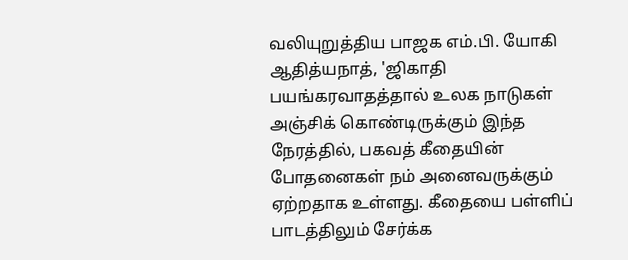வலியுறுத்திய பாஜக எம்.பி. யோகி ஆதித்யநாத், 'ஜிகாதி பயங்கரவாதத்தால் உலக நாடுகள் அஞ்சிக் கொண்டிருக்கும் இந்த நேரத்தில், பகவத் கீதையின் போதனைகள் நம் அனைவருக்கும் ஏற்றதாக உள்ளது. கீதையை பள்ளிப் பாடத்திலும் சேர்க்க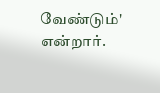வேண்டும்' என்றார்.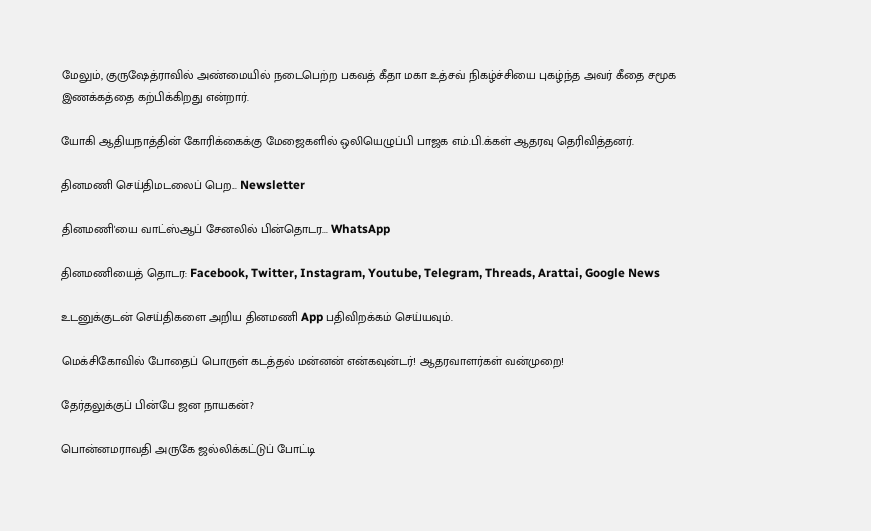மேலும், குருஷேத்ராவில் அண்மையில் நடைபெற்ற பகவத் கீதா மகா உத்சவ் நிகழ்ச்சியை புகழ்ந்த அவர் கீதை சமூக இணக்கத்தை கற்பிக்கிறது என்றார்.

யோகி ஆதியநாத்தின் கோரிக்கைக்கு மேஜைகளில் ஒலியெழுப்பி பாஜக எம்.பி.க்கள் ஆதரவு தெரிவித்தனர்.

தினமணி செய்திமடலைப் பெற... Newsletter

தினமணி'யை வாட்ஸ்ஆப் சேனலில் பின்தொடர... WhatsApp

தினமணியைத் தொடர: Facebook, Twitter, Instagram, Youtube, Telegram, Threads, Arattai, Google News

உடனுக்குடன் செய்திகளை அறிய தினமணி App பதிவிறக்கம் செய்யவும்.

மெக்சிகோவில் போதைப் பொருள் கடத்தல் மன்னன் என்கவுன்டர்! ஆதரவாளர்கள் வன்முறை!

தேர்தலுக்குப் பின்பே ஜன நாயகன்?

பொன்னமராவதி அருகே ஜல்லிக்கட்டுப் போட்டி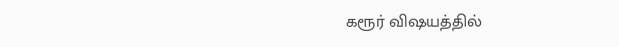கரூர் விஷயத்தில்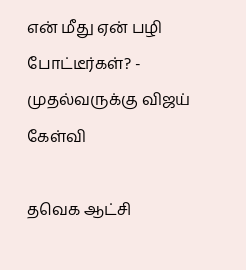என் மீது ஏன் பழி போட்டீர்கள்? - முதல்வருக்கு விஜய் கேள்வி

தவெக ஆட்சி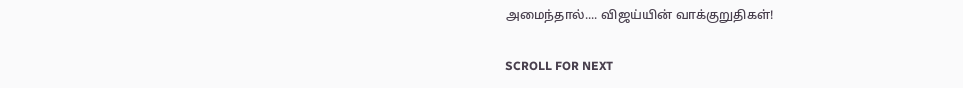அமைந்தால்.... விஜய்யின் வாக்குறுதிகள்!

SCROLL FOR NEXT